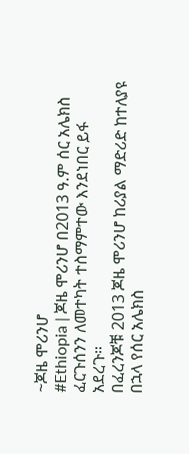~ጆዜ ሞሪንሆ
#Ethiopia | ጆዜ ሞሪንሆ በ2013 ዓ.ም ሰር አሌክስ ፈርጉሰንን ለመተካት ተስማምተው እንደነበር ይፋ አደረጉ።
በፈረንጆቹ 2013 ጆዜ ሞሪንሆ ከሪያል ማድሪድ ከተለያዩ በኋላ የሰር አሌክስ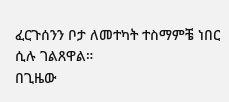ፈርጉሰንን ቦታ ለመተካት ተስማምቼ ነበር ሲሉ ገልጸዋል።
በጊዜው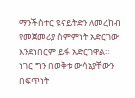ማንችስተር ዩናይትድን ለመረከብ የመጀመሪያ ስምምነት አድርገው እንደነበርም ይፋ አድርገዋል።
ነገር ግን በወቅቱ ውሳኔያቸውን በፍጥነት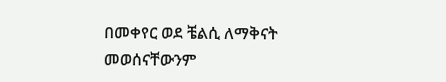በመቀየር ወደ ቼልሲ ለማቅናት መወሰናቸውንም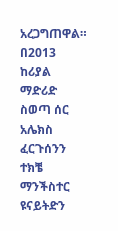አረጋግጠዋል።
በ2013 ከሪያል ማድሪድ ስወጣ ሰር አሌክስ ፈርጉሰንን ተክቼ ማንችስተር ዩናይትድን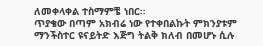ለመቀላቀል ተስማምቼ ነበር።
ጥያቄው በጣም አክብሬ ነው የተቀበልኩት ምክንያቱም ማንችስተር ዩናይትድ እጅግ ትልቅ ክለብ በመሆኑ ሲሉ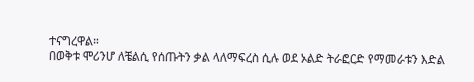ተናግረዋል።
በወቅቱ ሞሪንሆ ለቼልሲ የሰጡትን ቃል ላለማፍረስ ሲሉ ወደ ኦልድ ትራፎርድ የማመራቱን እድል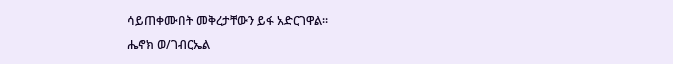ሳይጠቀሙበት መቅረታቸውን ይፋ አድርገዋል።
ሔኖክ ወ/ገብርኤል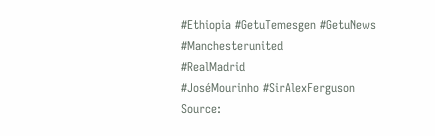#Ethiopia #GetuTemesgen #GetuNews
#Manchesterunited
#RealMadrid
#JoséMourinho #SirAlexFerguson
Source: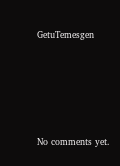GetuTemesgen








No comments yet.